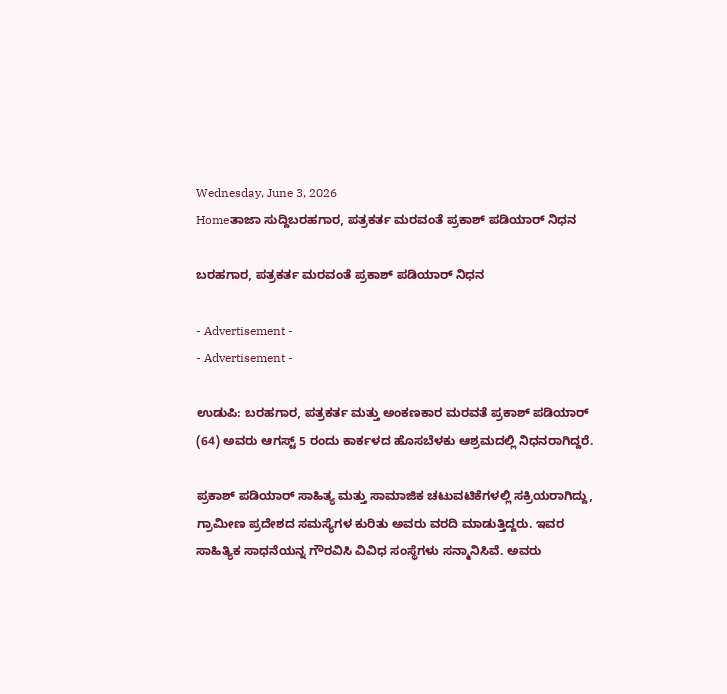Wednesday, June 3, 2026
Homeತಾಜಾ ಸುದ್ದಿಬರಹಗಾರ, ಪತ್ರಕರ್ತ ಮರವಂತೆ ಪ್ರಕಾಶ್ ಪಡಿಯಾರ್ ನಿಧನ

ಬರಹಗಾರ, ಪತ್ರಕರ್ತ ಮರವಂತೆ ಪ್ರಕಾಶ್ ಪಡಿಯಾರ್ ನಿಧನ

- Advertisement -
- Advertisement -

ಉಡುಪಿ: ಬರಹಗಾರ, ಪತ್ರಕರ್ತ ಮತ್ತು ಅಂಕಣಕಾರ ಮರವತೆ ಪ್ರಕಾಶ್ ಪಡಿಯಾರ್ (64) ಅವರು ಆಗಸ್ಟ್ 5 ರಂದು ಕಾರ್ಕಳದ ಹೊಸಬೆಳಕು ಆಶ್ರಮದಲ್ಲಿ ನಿಧನರಾಗಿದ್ದರೆ.

ಪ್ರಕಾಶ್ ಪಡಿಯಾರ್ ಸಾಹಿತ್ಯ ಮತ್ತು ಸಾಮಾಜಿಕ ಚಟುವಟಿಕೆಗಳಲ್ಲಿ ಸಕ್ರಿಯರಾಗಿದ್ದು, ಗ್ರಾಮೀಣ ಪ್ರದೇಶದ ಸಮಸ್ಯೆಗಳ ಕುರಿತು ಅವರು ವರದಿ ಮಾಡುತ್ತಿದ್ದರು. ಇವರ ಸಾಹಿತ್ಯಿಕ ಸಾಧನೆಯನ್ನ ಗೌರವಿಸಿ ವಿವಿಧ ಸಂಸ್ಥೆಗಳು ಸನ್ಮಾನಿಸಿವೆ. ಅವರು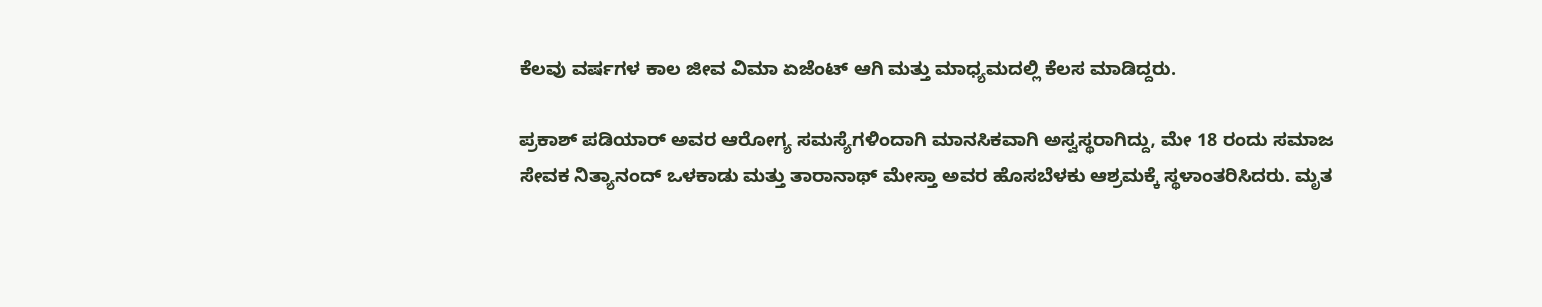ಕೆಲವು ವರ್ಷಗಳ ಕಾಲ ಜೀವ ವಿಮಾ ಏಜೆಂಟ್ ಆಗಿ ಮತ್ತು ಮಾಧ್ಯಮದಲ್ಲಿ ಕೆಲಸ ಮಾಡಿದ್ದರು.

ಪ್ರಕಾಶ್ ಪಡಿಯಾರ್ ಅವರ ಆರೋಗ್ಯ ಸಮಸ್ಯೆಗಳಿಂದಾಗಿ ಮಾನಸಿಕವಾಗಿ ಅಸ್ವಸ್ಥರಾಗಿದ್ದು, ಮೇ 18 ರಂದು ಸಮಾಜ ಸೇವಕ ನಿತ್ಯಾನಂದ್ ಒಳಕಾಡು ಮತ್ತು ತಾರಾನಾಥ್ ಮೇಸ್ತಾ ಅವರ ಹೊಸಬೆಳಕು ಆಶ್ರಮಕ್ಕೆ ಸ್ಥಳಾಂತರಿಸಿದರು. ಮೃತ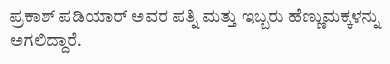ಪ್ರಕಾಶ್ ಪಡಿಯಾರ್ ಅವರ ಪತ್ನಿ ಮತ್ತು ಇಬ್ಬರು ಹೆಣ್ಣುಮಕ್ಕಳನ್ನು ಅಗಲಿದ್ದಾರೆ.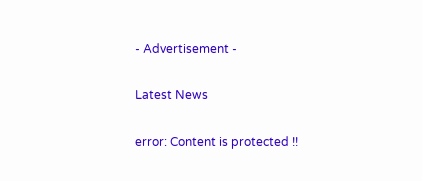- Advertisement -

Latest News

error: Content is protected !!